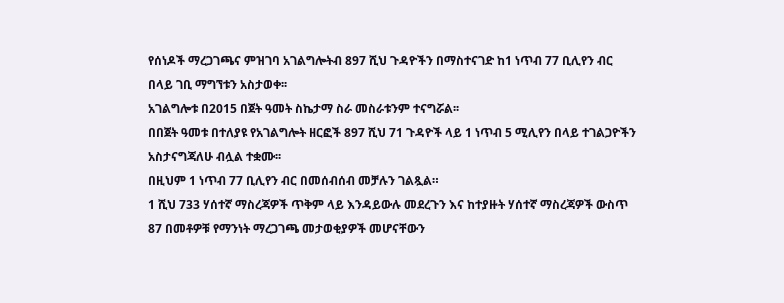የሰነዶች ማረጋገጫና ምዝገባ አገልግሎትብ 897 ሺህ ጉዳዮችን በማስተናገድ ከ1 ነጥብ 77 ቢሊየን ብር በላይ ገቢ ማግኘቱን አስታወቀ፡፡
አገልግሎቱ በ2015 በጀት ዓመት ስኬታማ ስራ መስራቱንም ተናግሯል፡፡
በበጀት ዓመቱ በተለያዩ የአገልግሎት ዘርፎች 897 ሺህ 71 ጉዳዮች ላይ 1 ነጥብ 5 ሚሊየን በላይ ተገልጋዮችን አስታናግጃለሁ ብሏል ተቋሙ፡፡
በዚህም 1 ነጥብ 77 ቢሊየን ብር በመሰብሰብ መቻሉን ገልጿል።
1 ሺህ 733 ሃሰተኛ ማስረጃዎች ጥቅም ላይ እንዳይውሉ መደረጉን እና ከተያዙት ሃሰተኛ ማስረጃዎች ውስጥ 87 በመቶዎቹ የማንነት ማረጋገጫ መታወቂያዎች መሆናቸውን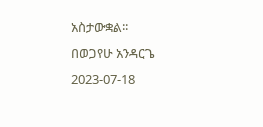አስታውቋል፡፡
በወጋየሁ አንዳርጌ
2023-07-18